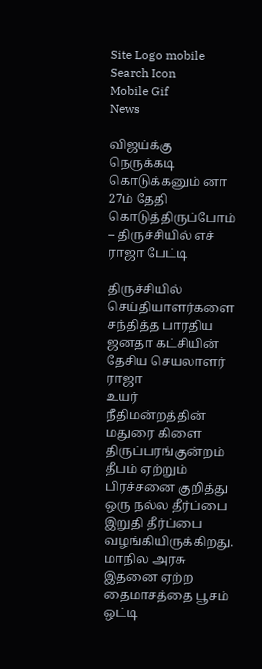Site Logo mobile
Search Icon
Mobile Gif
News

விஜய்க்கு நெருக்கடி கொடுக்கனும் னா 27ம் தேதி கொடுத்திருப்போம் – திருச்சியில் எச் ராஜா பேட்டி

திருச்சியில் செய்தியாளர்களை சந்தித்த பாரதிய ஜனதா கட்சியின் தேசிய செயலாளர் ராஜா
உயர் நீதிமன்றத்தின் மதுரை கிளை திருப்பரங்குன்றம் தீபம் ஏற்றும் பிரச்சனை குறித்து ஒரு நல்ல தீர்ப்பை இறுதி தீர்ப்பை வழங்கியிருக்கிறது. மாநில அரசு இதனை ஏற்ற தைமாசத்தை பூசம் ஒட்டி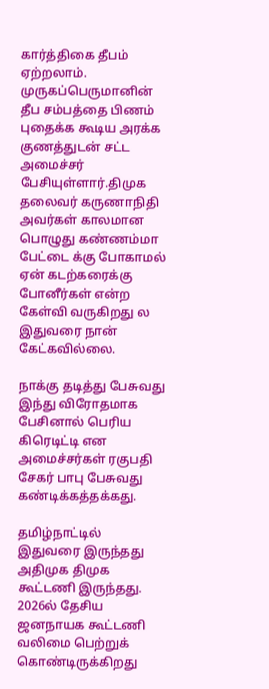கார்த்திகை தீபம் ஏற்றலாம். முருகப்பெருமானின் தீப சம்பத்தை பிணம் புதைக்க கூடிய அரக்க குணத்துடன் சட்ட அமைச்சர் பேசியுள்ளார்.திமுக தலைவர் கருணாநிதி அவர்கள் காலமான பொழுது கண்ணம்மா பேட்டை க்கு போகாமல் ஏன் கடற்கரைக்கு போனீர்கள் என்ற கேள்வி வருகிறது ல இதுவரை நான் கேட்கவில்லை.

நாக்கு தடித்து பேசுவது இந்து விரோதமாக பேசினால் பெரிய கிரெடிட்டி என அமைச்சர்கள் ரகுபதி சேகர் பாபு பேசுவது கண்டிக்கத்தக்கது.

தமிழ்நாட்டில் இதுவரை இருந்தது அதிமுக திமுக கூட்டணி இருந்தது. 2026ல் தேசிய ஜனநாயக கூட்டணி வலிமை பெற்றுக் கொண்டிருக்கிறது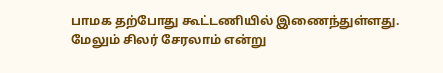பாமக தற்போது கூட்டணியில் இணைந்துள்ளது. மேலும் சிலர் சேரலாம் என்று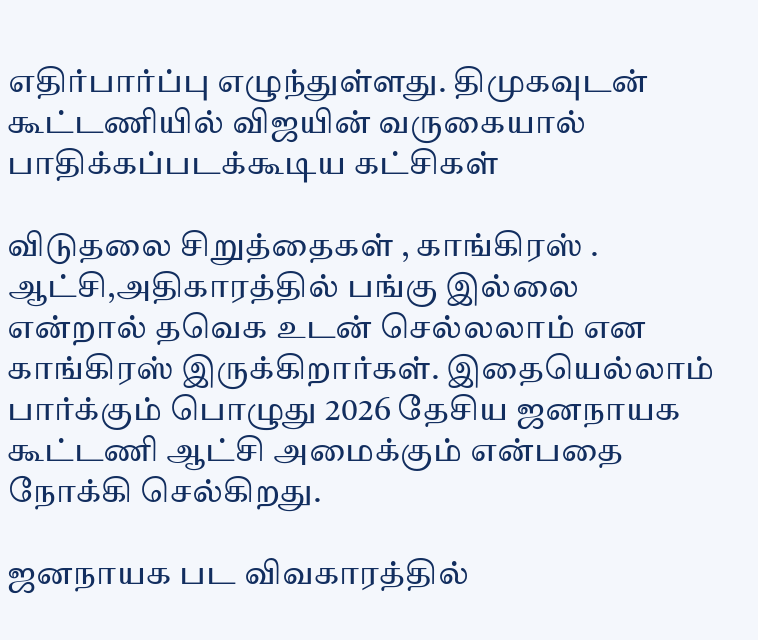எதிர்பார்ப்பு எழுந்துள்ளது. திமுகவுடன் கூட்டணியில் விஜயின் வருகையால் பாதிக்கப்படக்கூடிய கட்சிகள்

விடுதலை சிறுத்தைகள் , காங்கிரஸ் . ஆட்சி,அதிகாரத்தில் பங்கு இல்லை என்றால் தவெக உடன் செல்லலாம் என காங்கிரஸ் இருக்கிறார்கள். இதையெல்லாம் பார்க்கும் பொழுது 2026 தேசிய ஜனநாயக கூட்டணி ஆட்சி அமைக்கும் என்பதை நோக்கி செல்கிறது.

ஜனநாயக பட விவகாரத்தில்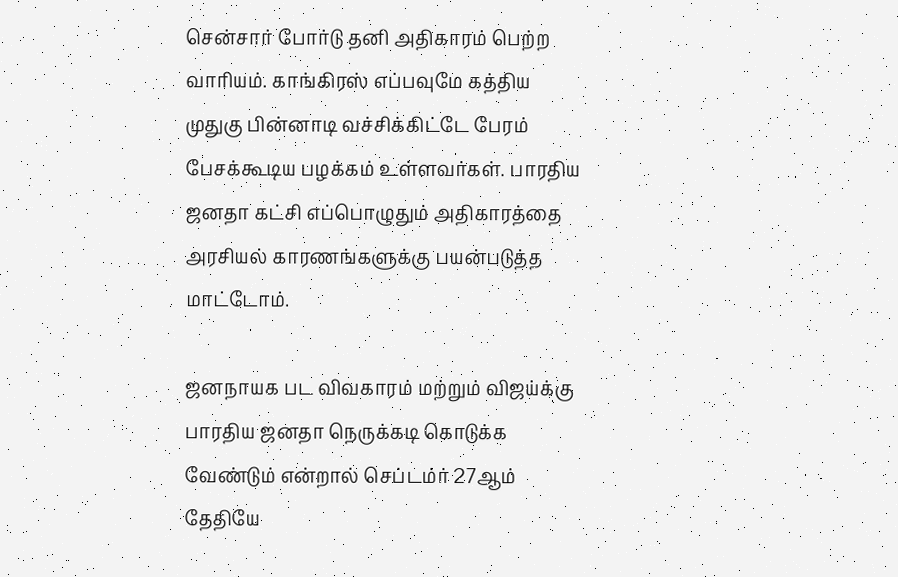சென்சார் போர்டு தனி அதிகாரம் பெற்ற வாரியம். காங்கிரஸ் எப்பவுமே கத்திய முதுகு பின்னாடி வச்சிக்கிட்டே பேரம் பேசக்கூடிய பழக்கம் உள்ளவர்கள். பாரதிய ஜனதா கட்சி எப்பொழுதும் அதிகாரத்தை அரசியல் காரணங்களுக்கு பயன்படுத்த மாட்டோம்.

ஜனநாயக பட விவகாரம் மற்றும் விஜய்க்கு பாரதிய ஜனதா நெருக்கடி கொடுக்க வேண்டும் என்றால் செப்டம்ர் 27ஆம் தேதியே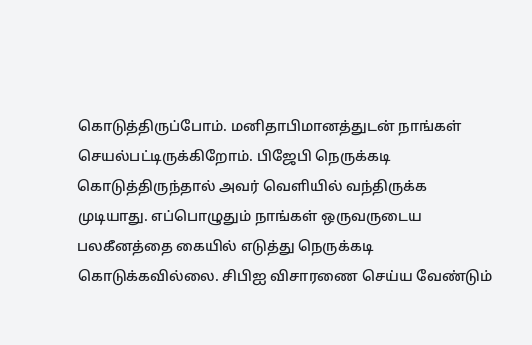கொடுத்திருப்போம். மனிதாபிமானத்துடன் நாங்கள் செயல்பட்டிருக்கிறோம். பிஜேபி நெருக்கடி கொடுத்திருந்தால் அவர் வெளியில் வந்திருக்க முடியாது. எப்பொழுதும் நாங்கள் ஒருவருடைய பலகீனத்தை கையில் எடுத்து நெருக்கடி கொடுக்கவில்லை. சிபிஐ விசாரணை செய்ய வேண்டும்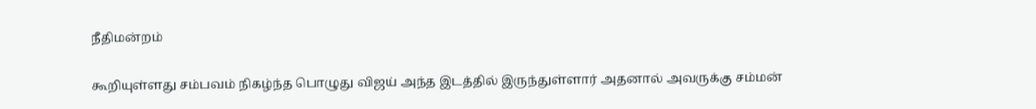நீதிமன்றம்

கூறியுள்ளது சம்பவம் நிகழ்ந்த பொழுது விஜய் அந்த இடத்தில் இருந்துள்ளார் அதனால் அவருக்கு சம்மன்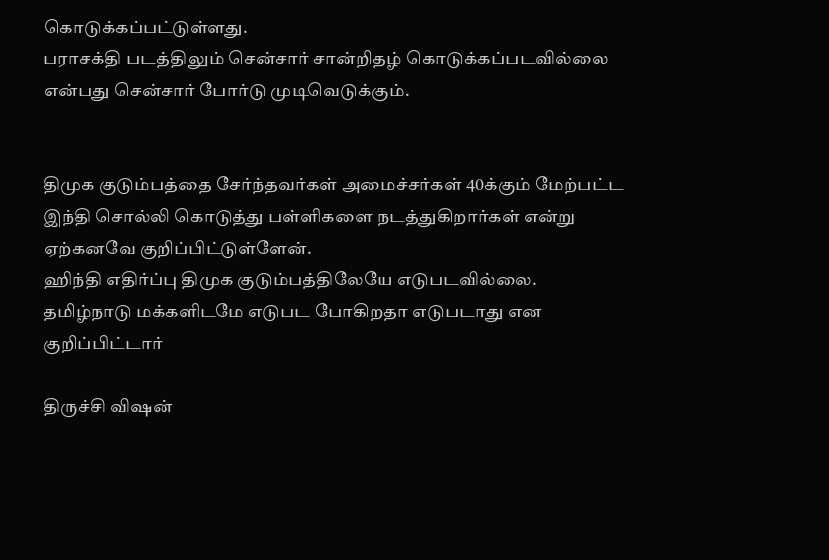கொடுக்கப்பட்டுள்ளது.
பராசக்தி படத்திலும் சென்சார் சான்றிதழ் கொடுக்கப்படவில்லை என்பது சென்சார் போர்டு முடிவெடுக்கும்.


திமுக குடும்பத்தை சேர்ந்தவர்கள் அமைச்சர்கள் 40க்கும் மேற்பட்ட இந்தி சொல்லி கொடுத்து பள்ளிகளை நடத்துகிறார்கள் என்று ஏற்கனவே குறிப்பிட்டுள்ளேன்.
ஹிந்தி எதிர்ப்பு திமுக குடும்பத்திலேயே எடுபடவில்லை.
தமிழ்நாடு மக்களிடமே எடுபட போகிறதா எடுபடாது என குறிப்பிட்டார்

திருச்சி விஷன்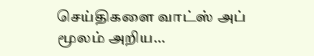செய்திகளை வாட்ஸ் அப் மூலம் அறிய…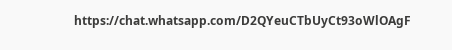https://chat.whatsapp.com/D2QYeuCTbUyCt93oWlOAgF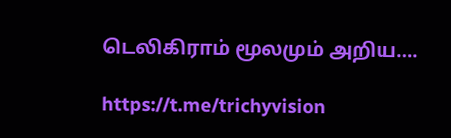டெலிகிராம் மூலமும் அறிய….

https://t.me/trichyvision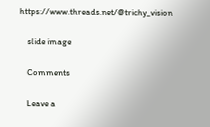https://www.threads.net/@trichy_vision

    slide image

    Comments

    Leave a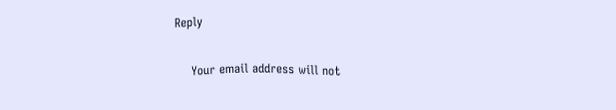Reply

    Your email address will not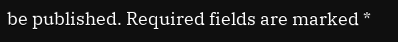be published. Required fields are marked *